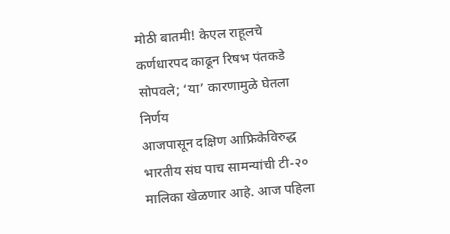मोठी बातमी! केएल राहूलचे कर्णधारपद काढून रिषभ पंतकडे सोपवले; ‘या’ कारणामुळे घेतला निर्णय
आजपासून दक्षिण आफ्रिकेविरुद्ध भारतीय संघ पाच सामन्यांची टी-२० मालिका खेळणार आहे. आज पहिला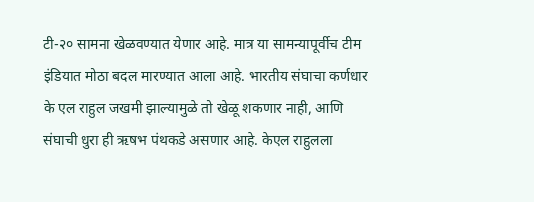टी-२० सामना खेळवण्यात येणार आहे. मात्र या सामन्यापूर्वीच टीम इंडियात मोठा बदल मारण्यात आला आहे. भारतीय संघाचा कर्णधार के एल राहुल जखमी झाल्यामुळे तो खेळू शकणार नाही, आणि संघाची धुरा ही ऋषभ पंथकडे असणार आहे. केएल राहुलला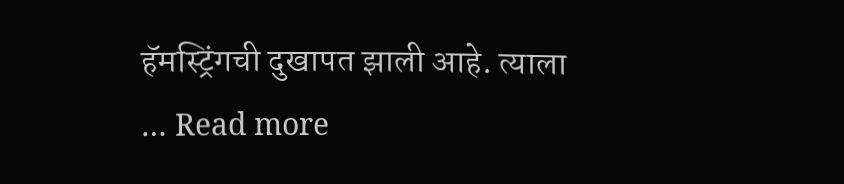हॅमस्ट्रिंगची दुखापत झाली आहे. त्याला … Read more